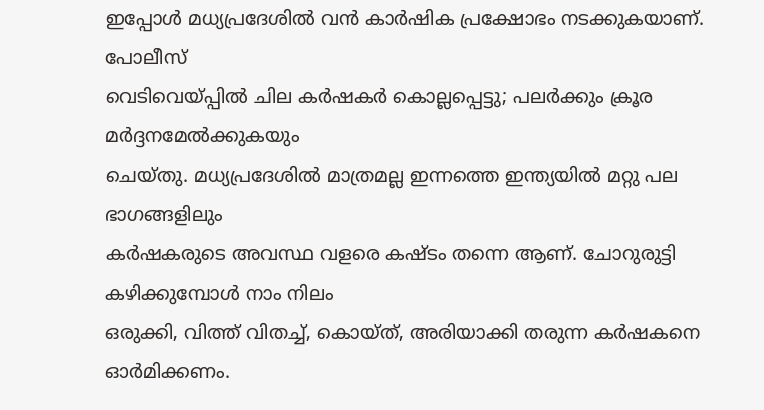ഇപ്പോൾ മധ്യപ്രദേശിൽ വൻ കാർഷിക പ്രക്ഷോഭം നടക്കുകയാണ്. പോലീസ്
വെടിവെയ്പ്പിൽ ചില കർഷകർ കൊല്ലപ്പെട്ടു; പലർക്കും ക്രൂര മർദ്ദനമേൽക്കുകയും
ചെയ്തു. മധ്യപ്രദേശിൽ മാത്രമല്ല ഇന്നത്തെ ഇന്ത്യയിൽ മറ്റു പല ഭാഗങ്ങളിലും
കർഷകരുടെ അവസ്ഥ വളരെ കഷ്ടം തന്നെ ആണ്. ചോറുരുട്ടി കഴിക്കുമ്പോൾ നാം നിലം
ഒരുക്കി, വിത്ത് വിതച്ച്, കൊയ്ത്, അരിയാക്കി തരുന്ന കർഷകനെ ഓർമിക്കണം.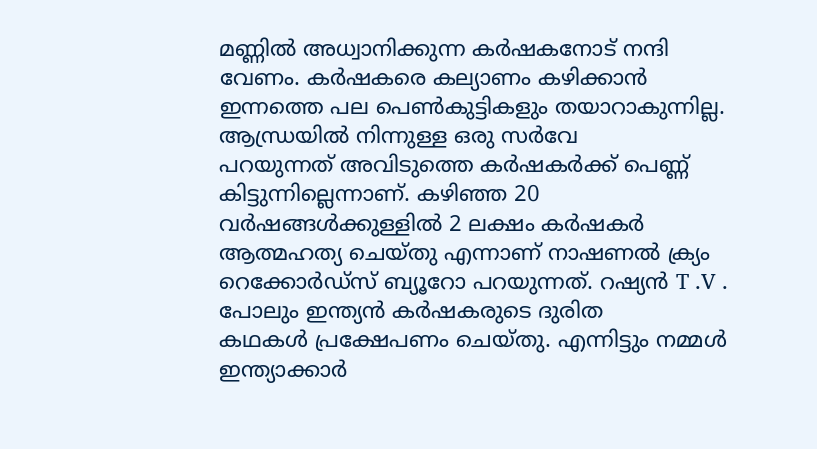മണ്ണിൽ അധ്വാനിക്കുന്ന കർഷകനോട് നന്ദി വേണം. കർഷകരെ കല്യാണം കഴിക്കാൻ
ഇന്നത്തെ പല പെൺകുട്ടികളും തയാറാകുന്നില്ല. ആന്ധ്രയിൽ നിന്നുള്ള ഒരു സർവേ
പറയുന്നത് അവിടുത്തെ കർഷകർക്ക് പെണ്ണ് കിട്ടുന്നില്ലെന്നാണ്. കഴിഞ്ഞ 20
വർഷങ്ങൾക്കുള്ളിൽ 2 ലക്ഷം കർഷകർ ആത്മഹത്യ ചെയ്തു എന്നാണ് നാഷണൽ ക്ര്യം
റെക്കോർഡ്സ് ബ്യൂറോ പറയുന്നത്. റഷ്യൻ T .V . പോലും ഇന്ത്യൻ കർഷകരുടെ ദുരിത
കഥകൾ പ്രക്ഷേപണം ചെയ്തു. എന്നിട്ടും നമ്മൾ ഇന്ത്യാക്കാർ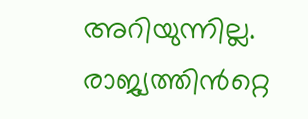അറിയുന്നില്ല.
രാജ്യത്തിൻറ്റെ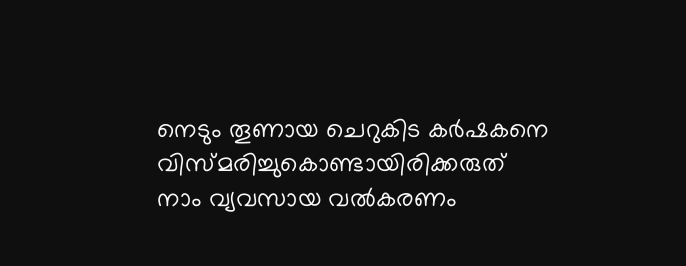നെടും തൂണായ ചെറുകിട കർഷകനെ വിസ്മരിച്ചുകൊണ്ടായിരിക്കരുത്
നാം വ്യവസായ വൽകരണം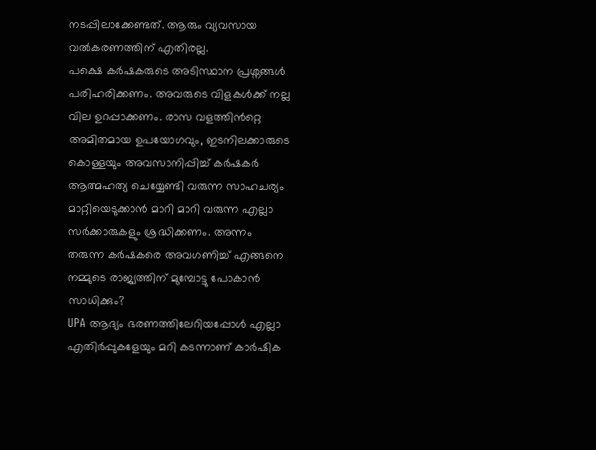നടപ്പിലാക്കേണ്ടത്. ആരും വ്യവസായ വൽകരണത്തിന് എതിരല്ല.
പക്ഷെ കർഷകരുടെ അടിസ്ഥാന പ്രശ്നങ്ങൾ പരിഹരിക്കണം. അവരുടെ വിളകൾക്ക് നല്ല
വില ഉറപ്പാക്കണം. രാസ വളത്തിൻറ്റെ അമിതമായ ഉപയോഗവും, ഇടനിലക്കാരുടെ
കൊള്ളയും അവസാനിപ്പിച്ച് കർഷകർ ആത്മഹത്യ ചെയ്യേണ്ടി വരുന്ന സാഹചര്യം
മാറ്റിയെടുക്കാൻ മാറി മാറി വരുന്ന എല്ലാ സർക്കാരുകളും ശ്രദ്ധിക്കണം. അന്നം
തരുന്ന കർഷകരെ അവഗണിച്ച് എങ്ങനെ നമ്മുടെ രാജ്യത്തിന് മുമ്പോട്ടു പോകാൻ
സാധിക്കും?
UPA ആദ്യം ഭരണത്തിലേറിയപ്പോൾ എല്ലാ എതിർപ്പുകളേയും മറി കടന്നാണ് കാർഷിക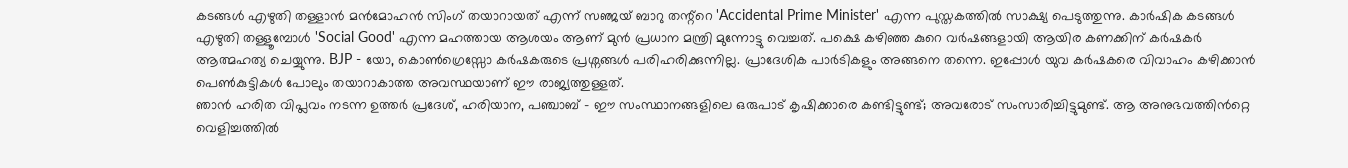കടങ്ങൾ എഴുതി തള്ളാൻ മൻമോഹൻ സിംഗ് തയാറായത് എന്ന് സഞ്ജയ് ബാറു തന്റ്റെ 'Accidental Prime Minister' എന്ന പുസ്തകത്തിൽ സാക്ഷ്യ പെടുത്തുന്നു. കാർഷിക കടങ്ങൾ എഴുതി തള്ളൂമ്പോൾ 'Social Good' എന്ന മഹത്തായ ആശയം ആണ് മുൻ പ്രധാന മന്ത്രി മുന്നോട്ടു വെച്ചത്. പക്ഷെ കഴിഞ്ഞ കുറെ വർഷങ്ങളായി ആയിര കണക്കിന് കർഷകർ ആത്മഹത്യ ചെയ്യുന്നു. BJP - യോ, കൊൺഗ്രെസ്സോ കർഷകരുടെ പ്രശ്നങ്ങൾ പരിഹരിക്കുന്നില്ല. പ്രാദേശിക പാർടികളും അങ്ങനെ തന്നെ. ഇപ്പോൾ യുവ കർഷകരെ വിവാഹം കഴിക്കാൻ പെൺകുട്ടികൾ പോലും തയാറാകാത്ത അവസ്ഥയാണ് ഈ രാജ്യത്തുള്ളത്.
ഞാൻ ഹരിത വിപ്ലവം നടന്ന ഉത്തർ പ്രദേശ്, ഹരിയാന, പഞ്ചാബ് - ഈ സംസ്ഥാനങ്ങളിലെ ഒരുപാട് കൃഷിക്കാരെ കണ്ടിട്ടുണ്ട്; അവരോട് സംസാരിച്ചിട്ടുമുണ്ട്. ആ അനുഭവത്തിൻറ്റെ വെളിച്ചത്തിൽ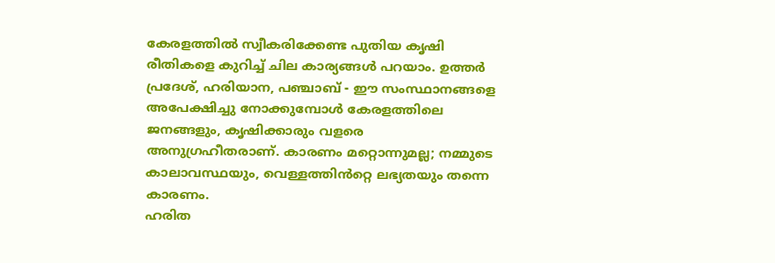കേരളത്തിൽ സ്വീകരിക്കേണ്ട പുതിയ കൃഷി രീതികളെ കുറിച്ച് ചില കാര്യങ്ങൾ പറയാം. ഉത്തർ പ്രദേശ്, ഹരിയാന, പഞ്ചാബ് - ഈ സംസ്ഥാനങ്ങളെ അപേക്ഷിച്ചു നോക്കുമ്പോൾ കേരളത്തിലെ ജനങ്ങളും, കൃഷിക്കാരും വളരെ അനുഗ്രഹീതരാണ്. കാരണം മറ്റൊന്നുമല്ല; നമ്മുടെ കാലാവസ്ഥയും, വെള്ളത്തിൻറ്റെ ലഭ്യതയും തന്നെ കാരണം.
ഹരിത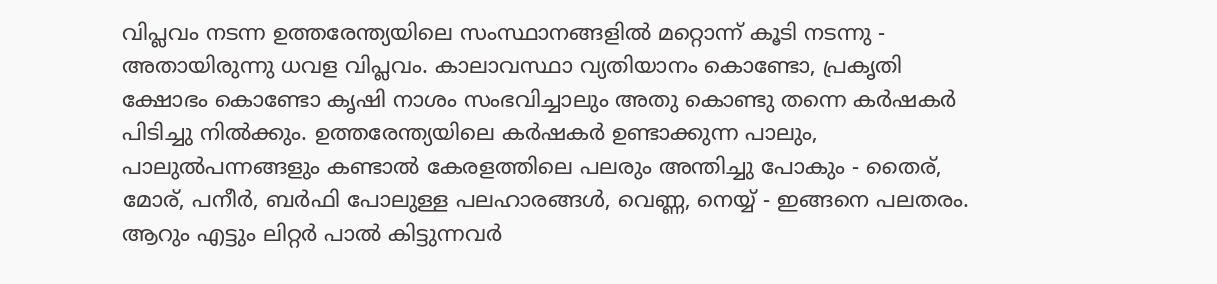വിപ്ലവം നടന്ന ഉത്തരേന്ത്യയിലെ സംസ്ഥാനങ്ങളിൽ മറ്റൊന്ന് കൂടി നടന്നു - അതായിരുന്നു ധവള വിപ്ലവം. കാലാവസ്ഥാ വ്യതിയാനം കൊണ്ടോ, പ്രകൃതി ക്ഷോഭം കൊണ്ടോ കൃഷി നാശം സംഭവിച്ചാലും അതു കൊണ്ടു തന്നെ കർഷകർ പിടിച്ചു നിൽക്കും. ഉത്തരേന്ത്യയിലെ കർഷകർ ഉണ്ടാക്കുന്ന പാലും, പാലുൽപന്നങ്ങളും കണ്ടാൽ കേരളത്തിലെ പലരും അന്തിച്ചു പോകും - തൈര്, മോര്, പനീർ, ബർഫി പോലുള്ള പലഹാരങ്ങൾ, വെണ്ണ, നെയ്യ് - ഇങ്ങനെ പലതരം. ആറും എട്ടും ലിറ്റർ പാൽ കിട്ടുന്നവർ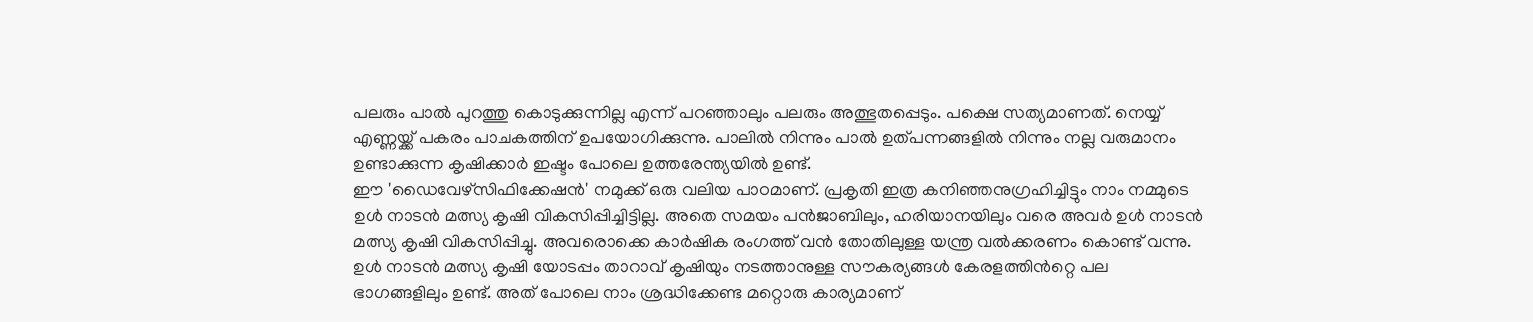പലരും പാൽ പുറത്തു കൊടുക്കുന്നില്ല എന്ന് പറഞ്ഞാലും പലരും അത്ഭുതപ്പെടും. പക്ഷെ സത്യമാണത്. നെയ്യ് എണ്ണയ്ക്ക് പകരം പാചകത്തിന് ഉപയോഗിക്കുന്നു. പാലിൽ നിന്നും പാൽ ഉത്പന്നങ്ങളിൽ നിന്നും നല്ല വരുമാനം ഉണ്ടാക്കുന്ന കൃഷിക്കാർ ഇഷ്ടം പോലെ ഉത്തരേന്ത്യയിൽ ഉണ്ട്.
ഈ 'ഡൈവേഴ്സിഫിക്കേഷൻ' നമുക്ക് ഒരു വലിയ പാഠമാണ്. പ്രകൃതി ഇത്ര കനിഞ്ഞനുഗ്രഹിച്ചിട്ടും നാം നമ്മുടെ ഉൾ നാടൻ മത്സ്യ കൃഷി വികസിപ്പിച്ചിട്ടില്ല. അതെ സമയം പൻജാബിലും, ഹരിയാനയിലും വരെ അവർ ഉൾ നാടൻ മത്സ്യ കൃഷി വികസിപ്പിച്ചു. അവരൊക്കെ കാർഷിക രംഗത്ത് വൻ തോതിലുള്ള യന്ത്ര വൽക്കരണം കൊണ്ട് വന്നു. ഉൾ നാടൻ മത്സ്യ കൃഷി യോടപ്പം താറാവ് കൃഷിയും നടത്താനുള്ള സൗകര്യങ്ങൾ കേരളത്തിൻറ്റെ പല ഭാഗങ്ങളിലും ഉണ്ട്. അത് പോലെ നാം ശ്രദ്ധിക്കേണ്ട മറ്റൊരു കാര്യമാണ്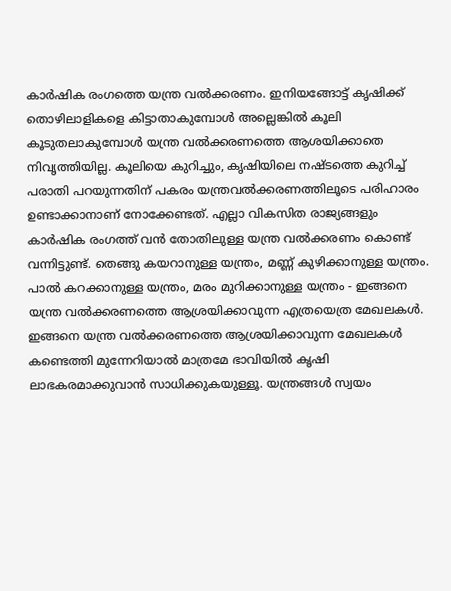കാർഷിക രംഗത്തെ യന്ത്ര വൽക്കരണം. ഇനിയങ്ങോട്ട് കൃഷിക്ക് തൊഴിലാളികളെ കിട്ടാതാകുമ്പോൾ അല്ലെങ്കിൽ കൂലി കൂടുതലാകുമ്പോൾ യന്ത്ര വൽക്കരണത്തെ ആശയിക്കാതെ നിവൃത്തിയില്ല. കൂലിയെ കുറിച്ചും, കൃഷിയിലെ നഷ്ടത്തെ കുറിച്ച് പരാതി പറയുന്നതിന് പകരം യന്ത്രവൽക്കരണത്തിലൂടെ പരിഹാരം ഉണ്ടാക്കാനാണ് നോക്കേണ്ടത്. എല്ലാ വികസിത രാജ്യങ്ങളും കാർഷിക രംഗത്ത് വൻ തോതിലുള്ള യന്ത്ര വൽക്കരണം കൊണ്ട് വന്നിട്ടുണ്ട്. തെങ്ങു കയറാനുള്ള യന്ത്രം, മണ്ണ് കുഴിക്കാനുള്ള യന്ത്രം. പാൽ കറക്കാനുള്ള യന്ത്രം, മരം മുറിക്കാനുള്ള യന്ത്രം - ഇങ്ങനെ യന്ത്ര വൽക്കരണത്തെ ആശ്രയിക്കാവുന്ന എത്രയെത്ര മേഖലകൾ. ഇങ്ങനെ യന്ത്ര വൽക്കരണത്തെ ആശ്രയിക്കാവുന്ന മേഖലകൾ കണ്ടെത്തി മുന്നേറിയാൽ മാത്രമേ ഭാവിയിൽ കൃഷി ലാഭകരമാക്കുവാൻ സാധിക്കുകയുള്ളൂ. യന്ത്രങ്ങൾ സ്വയം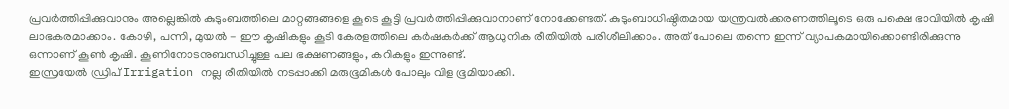പ്രവർത്തിപ്പിക്കുവാനും അല്ലെങ്കിൽ കുടുംബത്തിലെ മാറ്റങ്ങങ്ങളെ കൂടെ കൂട്ടി പ്രവർത്തിപ്പിക്കുവാനാണ് നോക്കേണ്ടത്. കുടുംബാധിഷ്ഠിതമായ യന്ത്രവൽക്കരണത്തിലൂടെ ഒരു പക്ഷെ ഭാവിയിൽ കൃഷി ലാഭകരമാക്കാം. കോഴി, പന്നി, മുയൽ - ഈ കൃഷികളും കൂടി കേരളത്തിലെ കർഷകർക്ക് ആധുനിക രീതിയിൽ പരിശീലിക്കാം. അത് പോലെ തന്നെ ഇന്ന് വ്യാപകമായിക്കൊണ്ടിരിക്കുന്നു ഒന്നാണ് കൂൺ കൃഷി. കൂണിനോടനുബന്ധിച്ചുള്ള പല ഭക്ഷണങ്ങളും, കറികളും ഇന്നുണ്ട്.
ഇസ്രയേൽ ഡ്രിപ് Irrigation നല്ല രീതിയിൽ നടപ്പാക്കി മരുഭൂമികൾ പോലും വിള ഭൂമിയാക്കി.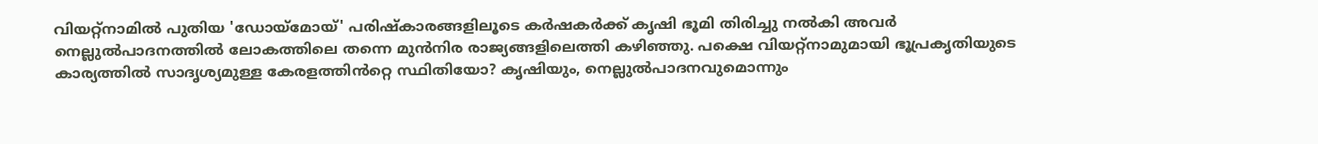വിയറ്റ്നാമിൽ പുതിയ 'ഡോയ്മോയ്' പരിഷ്കാരങ്ങളിലൂടെ കർഷകർക്ക് കൃഷി ഭൂമി തിരിച്ചു നൽകി അവർ നെല്ലുൽപാദനത്തിൽ ലോകത്തിലെ തന്നെ മുൻനിര രാജ്യങ്ങളിലെത്തി കഴിഞ്ഞു. പക്ഷെ വിയറ്റ്നാമുമായി ഭൂപ്രകൃതിയുടെ കാര്യത്തിൽ സാദൃശ്യമുള്ള കേരളത്തിൻറ്റെ സ്ഥിതിയോ? കൃഷിയും, നെല്ലുൽപാദനവുമൊന്നും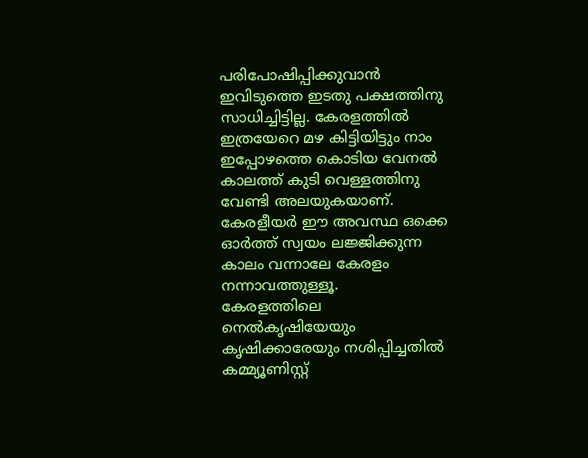പരിപോഷിപ്പിക്കുവാൻ ഇവിടുത്തെ ഇടതു പക്ഷത്തിനു സാധിച്ചിട്ടില്ല. കേരളത്തിൽ ഇത്രയേറെ മഴ കിട്ടിയിട്ടും നാം ഇപ്പോഴത്തെ കൊടിയ വേനൽ കാലത്ത് കുടി വെള്ളത്തിനു വേണ്ടി അലയുകയാണ്. കേരളീയർ ഈ അവസ്ഥ ഒക്കെ ഓർത്ത് സ്വയം ലജ്ജിക്കുന്ന കാലം വന്നാലേ കേരളം നന്നാവത്തുള്ളൂ.
കേരളത്തിലെ നെൽകൃഷിയേയും കൃഷിക്കാരേയും നശിപ്പിച്ചതിൽ കമ്മ്യൂണിസ്റ്റ്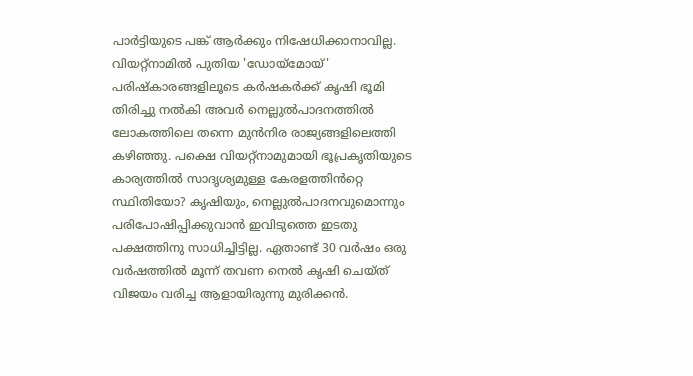പാർട്ടിയുടെ പങ്ക് ആർക്കും നിഷേധിക്കാനാവില്ല. വിയറ്റ്നാമിൽ പുതിയ 'ഡോയ്മോയ്' പരിഷ്കാരങ്ങളിലൂടെ കർഷകർക്ക് കൃഷി ഭൂമി തിരിച്ചു നൽകി അവർ നെല്ലുൽപാദനത്തിൽ ലോകത്തിലെ തന്നെ മുൻനിര രാജ്യങ്ങളിലെത്തി കഴിഞ്ഞു. പക്ഷെ വിയറ്റ്നാമുമായി ഭൂപ്രകൃതിയുടെ കാര്യത്തിൽ സാദൃശ്യമുള്ള കേരളത്തിൻറ്റെ സ്ഥിതിയോ? കൃഷിയും, നെല്ലുൽപാദനവുമൊന്നും പരിപോഷിപ്പിക്കുവാൻ ഇവിടുത്തെ ഇടതു പക്ഷത്തിനു സാധിച്ചിട്ടില്ല. ഏതാണ്ട് 30 വർഷം ഒരു വർഷത്തിൽ മൂന്ന് തവണ നെൽ കൃഷി ചെയ്ത് വിജയം വരിച്ച ആളായിരുന്നു മുരിക്കൻ.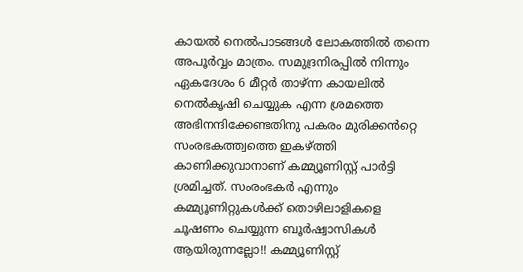കായൽ നെൽപാടങ്ങൾ ലോകത്തിൽ തന്നെ അപൂർവ്വം മാത്രം. സമുദ്രനിരപ്പിൽ നിന്നും ഏകദേശം 6 മീറ്റർ താഴ്ന്ന കായലിൽ നെൽകൃഷി ചെയ്യുക എന്ന ശ്രമത്തെ അഭിനന്ദിക്കേണ്ടതിനു പകരം മുരിക്കൻറ്റെ സംരഭകത്ത്വത്തെ ഇകഴ്ത്തി കാണിക്കുവാനാണ് കമ്മ്യൂണിസ്റ്റ് പാർട്ടി ശ്രമിച്ചത്. സംരംഭകർ എന്നും കമ്മ്യൂണിറ്റുകൾക്ക് തൊഴിലാളികളെ ചൂഷണം ചെയ്യുന്ന ബൂർഷ്വാസികൾ ആയിരുന്നല്ലോ!! കമ്മ്യൂണിസ്റ്റ്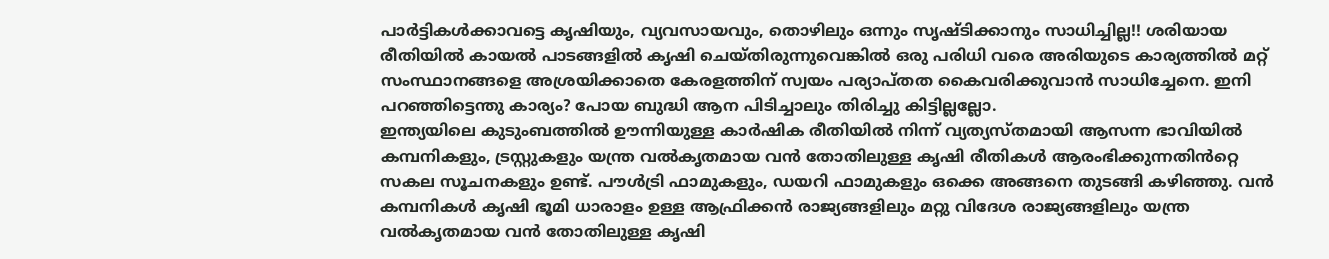പാർട്ടികൾക്കാവട്ടെ കൃഷിയും, വ്യവസായവും, തൊഴിലും ഒന്നും സൃഷ്ടിക്കാനും സാധിച്ചില്ല!! ശരിയായ രീതിയിൽ കായൽ പാടങ്ങളിൽ കൃഷി ചെയ്തിരുന്നുവെങ്കിൽ ഒരു പരിധി വരെ അരിയുടെ കാര്യത്തിൽ മറ്റ് സംസ്ഥാനങ്ങളെ അശ്രയിക്കാതെ കേരളത്തിന് സ്വയം പര്യാപ്തത കൈവരിക്കുവാൻ സാധിച്ചേനെ. ഇനി പറഞ്ഞിട്ടെന്തു കാര്യം? പോയ ബുദ്ധി ആന പിടിച്ചാലും തിരിച്ചു കിട്ടില്ലല്ലോ.
ഇന്ത്യയിലെ കുടുംബത്തിൽ ഊന്നിയുള്ള കാർഷിക രീതിയിൽ നിന്ന് വ്യത്യസ്തമായി ആസന്ന ഭാവിയിൽ കമ്പനികളും, ട്രസ്റ്റുകളും യന്ത്ര വൽകൃതമായ വൻ തോതിലുള്ള കൃഷി രീതികൾ ആരംഭിക്കുന്നതിൻറ്റെ സകല സൂചനകളും ഉണ്ട്. പൗൾട്രി ഫാമുകളും, ഡയറി ഫാമുകളും ഒക്കെ അങ്ങനെ തുടങ്ങി കഴിഞ്ഞു. വൻ കമ്പനികൾ കൃഷി ഭൂമി ധാരാളം ഉള്ള ആഫ്രിക്കൻ രാജ്യങ്ങളിലും മറ്റു വിദേശ രാജ്യങ്ങളിലും യന്ത്ര വൽകൃതമായ വൻ തോതിലുള്ള കൃഷി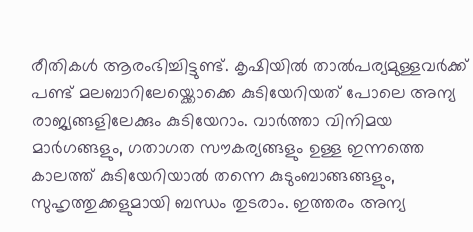രീതികൾ ആരംഭിച്ചിട്ടുണ്ട്. കൃഷിയിൽ താൽപര്യമുള്ളവർക്ക് പണ്ട് മലബാറിലേയ്ക്കൊക്കെ കുടിയേറിയത് പോലെ അന്യ രാജ്യങ്ങളിലേക്കും കുടിയേറാം. വാർത്താ വിനിമയ മാർഗങ്ങളും, ഗതാഗത സൗകര്യങ്ങളും ഉള്ള ഇന്നത്തെ കാലത്ത് കുടിയേറിയാൽ തന്നെ കുടുംബാങ്ങങ്ങളും, സുഹൃത്തുക്കളുമായി ബന്ധം തുടരാം. ഇത്തരം അന്യ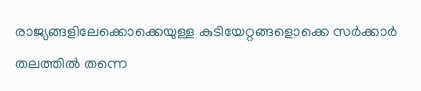രാജ്യങ്ങളിലേക്കൊക്കെയുള്ള കുടിയേറ്റങ്ങളൊക്കെ സർക്കാർ തലത്തിൽ തന്നെ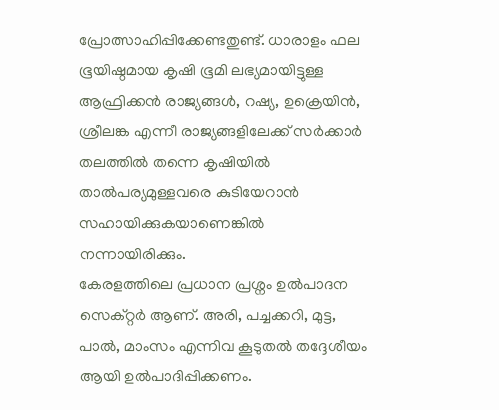പ്രോത്സാഹിപ്പിക്കേണ്ടതുണ്ട്. ധാരാളം ഫല ഭൂയിഷ്ഠമായ കൃഷി ഭൂമി ലഭ്യമായിട്ടുള്ള ആഫ്രിക്കൻ രാജ്യങ്ങൾ, റഷ്യ, ഉക്രെയിൻ, ശ്രീലങ്ക എന്നീ രാജ്യങ്ങളിലേക്ക് സർക്കാർ തലത്തിൽ തന്നെ കൃഷിയിൽ താൽപര്യമുള്ളവരെ കുടിയേറാൻ സഹായിക്കുകയാണെങ്കിൽ നന്നായിരിക്കും.
കേരളത്തിലെ പ്രധാന പ്രശ്നം ഉൽപാദന സെക്റ്റർ ആണ്. അരി, പച്ചക്കറി, മുട്ട, പാൽ, മാംസം എന്നിവ കൂടുതൽ തദ്ദേശീയം ആയി ഉൽപാദിപ്പിക്കണം.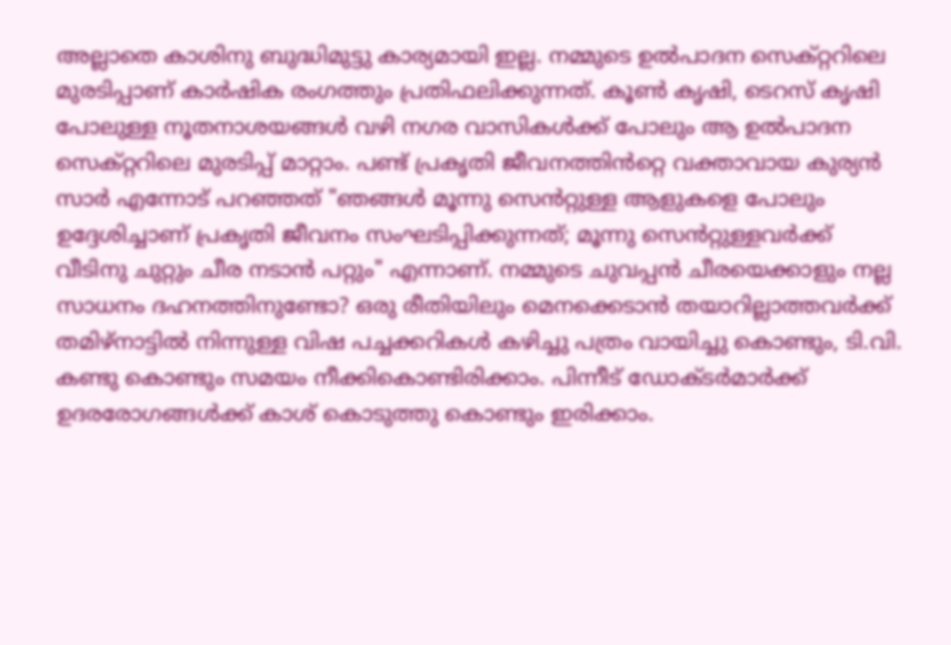അല്ലാതെ കാശിനു ബുദ്ധിമുട്ടു കാര്യമായി ഇല്ല. നമ്മുടെ ഉൽപാദന സെക്റ്ററിലെ മുരടിപ്പാണ് കാർഷിക രംഗത്തും പ്രതിഫലിക്കുന്നത്. കൂൺ കൃഷി, ടെറസ് കൃഷി പോലുള്ള നൂതനാശയങ്ങൾ വഴി നഗര വാസികൾക്ക് പോലും ആ ഉൽപാദന സെക്റ്ററിലെ മുരടിപ്പ് മാറ്റാം. പണ്ട് പ്രകൃതി ജീവനത്തിൻറ്റെ വക്താവായ കുര്യൻ സാർ എന്നോട് പറഞ്ഞത് "ഞങ്ങൾ മൂന്നു സെൻറ്റുള്ള ആളുകളെ പോലും ഉദ്ദേശിച്ചാണ് പ്രകൃതി ജീവനം സംഘടിപ്പിക്കുന്നത്; മൂന്നു സെൻറ്റുള്ളവർക്ക് വീടിനു ചുറ്റും ചീര നടാൻ പറ്റും" എന്നാണ്. നമ്മുടെ ചുവപ്പൻ ചീരയെക്കാളും നല്ല സാധനം ദഹനത്തിനുണ്ടോ? ഒരു രീതിയിലും മെനക്കെടാൻ തയാറില്ലാത്തവർക്ക് തമിഴ്നാട്ടിൽ നിന്നുള്ള വിഷ പച്ചക്കറികൾ കഴിച്ചു പത്രം വായിച്ചു കൊണ്ടും, ടി.വി. കണ്ടു കൊണ്ടും സമയം നീക്കികൊണ്ടിരിക്കാം. പിന്നീട് ഡോക്ടർമാർക്ക് ഉദരരോഗങ്ങൾക്ക് കാശ് കൊടുത്തു കൊണ്ടും ഇരിക്കാം.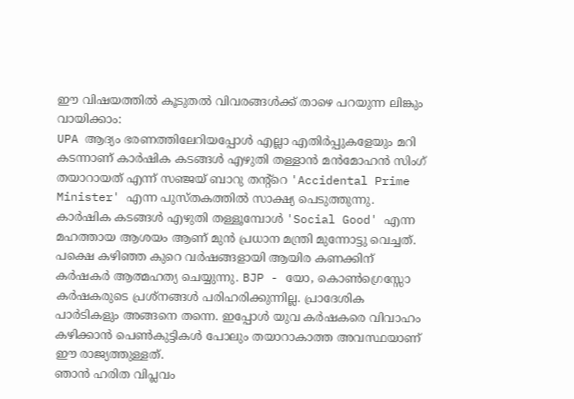ഈ വിഷയത്തിൽ കൂടുതൽ വിവരങ്ങൾക്ക് താഴെ പറയുന്ന ലിങ്കും വായിക്കാം:
UPA ആദ്യം ഭരണത്തിലേറിയപ്പോൾ എല്ലാ എതിർപ്പുകളേയും മറി കടന്നാണ് കാർഷിക കടങ്ങൾ എഴുതി തള്ളാൻ മൻമോഹൻ സിംഗ് തയാറായത് എന്ന് സഞ്ജയ് ബാറു തന്റ്റെ 'Accidental Prime Minister' എന്ന പുസ്തകത്തിൽ സാക്ഷ്യ പെടുത്തുന്നു. കാർഷിക കടങ്ങൾ എഴുതി തള്ളൂമ്പോൾ 'Social Good' എന്ന മഹത്തായ ആശയം ആണ് മുൻ പ്രധാന മന്ത്രി മുന്നോട്ടു വെച്ചത്. പക്ഷെ കഴിഞ്ഞ കുറെ വർഷങ്ങളായി ആയിര കണക്കിന് കർഷകർ ആത്മഹത്യ ചെയ്യുന്നു. BJP - യോ, കൊൺഗ്രെസ്സോ കർഷകരുടെ പ്രശ്നങ്ങൾ പരിഹരിക്കുന്നില്ല. പ്രാദേശിക പാർടികളും അങ്ങനെ തന്നെ. ഇപ്പോൾ യുവ കർഷകരെ വിവാഹം കഴിക്കാൻ പെൺകുട്ടികൾ പോലും തയാറാകാത്ത അവസ്ഥയാണ് ഈ രാജ്യത്തുള്ളത്.
ഞാൻ ഹരിത വിപ്ലവം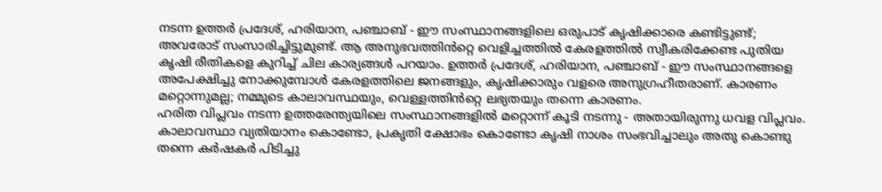നടന്ന ഉത്തർ പ്രദേശ്, ഹരിയാന, പഞ്ചാബ് - ഈ സംസ്ഥാനങ്ങളിലെ ഒരുപാട് കൃഷിക്കാരെ കണ്ടിട്ടുണ്ട്; അവരോട് സംസാരിച്ചിട്ടുമുണ്ട്. ആ അനുഭവത്തിൻറ്റെ വെളിച്ചത്തിൽ കേരളത്തിൽ സ്വീകരിക്കേണ്ട പുതിയ കൃഷി രീതികളെ കുറിച്ച് ചില കാര്യങ്ങൾ പറയാം. ഉത്തർ പ്രദേശ്, ഹരിയാന, പഞ്ചാബ് - ഈ സംസ്ഥാനങ്ങളെ അപേക്ഷിച്ചു നോക്കുമ്പോൾ കേരളത്തിലെ ജനങ്ങളും, കൃഷിക്കാരും വളരെ അനുഗ്രഹീതരാണ്. കാരണം മറ്റൊന്നുമല്ല; നമ്മുടെ കാലാവസ്ഥയും, വെള്ളത്തിൻറ്റെ ലഭ്യതയും തന്നെ കാരണം.
ഹരിത വിപ്ലവം നടന്ന ഉത്തരേന്ത്യയിലെ സംസ്ഥാനങ്ങളിൽ മറ്റൊന്ന് കൂടി നടന്നു - അതായിരുന്നു ധവള വിപ്ലവം. കാലാവസ്ഥാ വ്യതിയാനം കൊണ്ടോ, പ്രകൃതി ക്ഷോഭം കൊണ്ടോ കൃഷി നാശം സംഭവിച്ചാലും അതു കൊണ്ടു തന്നെ കർഷകർ പിടിച്ചു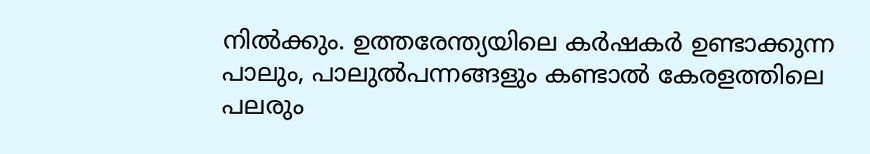നിൽക്കും. ഉത്തരേന്ത്യയിലെ കർഷകർ ഉണ്ടാക്കുന്ന പാലും, പാലുൽപന്നങ്ങളും കണ്ടാൽ കേരളത്തിലെ പലരും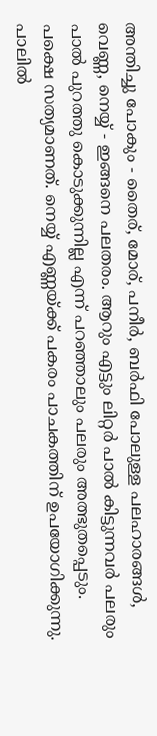അന്തിച്ചു പോകും - തൈര്, മോര്, പനീർ, ബർഫി പോലുള്ള പലഹാരങ്ങൾ, വെണ്ണ, നെയ്യ് - ഇങ്ങനെ പലതരം. ആറും എട്ടും ലിറ്റർ പാൽ കിട്ടുന്നവർ പലരും പാൽ പുറത്തു കൊടുക്കുന്നില്ല എന്ന് പറഞ്ഞാലും പലരും അത്ഭുതപ്പെടും. പക്ഷെ സത്യമാണത്. നെയ്യ് എണ്ണയ്ക്ക് പകരം പാചകത്തിന് ഉപയോഗിക്കുന്നു. പാലിൽ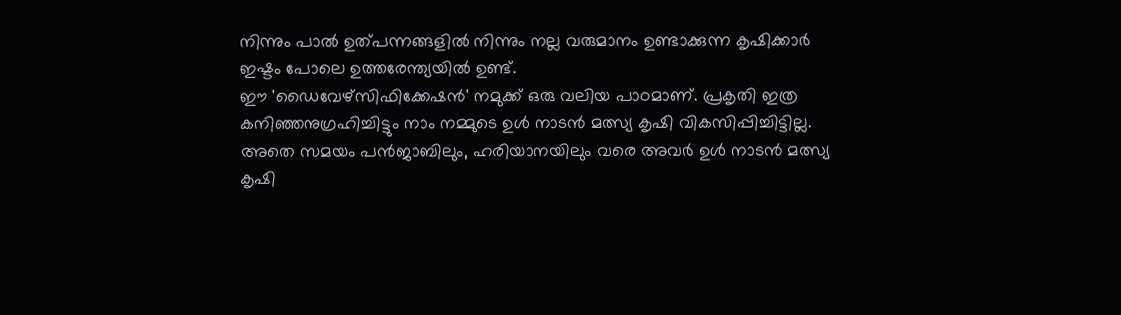നിന്നും പാൽ ഉത്പന്നങ്ങളിൽ നിന്നും നല്ല വരുമാനം ഉണ്ടാക്കുന്ന കൃഷിക്കാർ ഇഷ്ടം പോലെ ഉത്തരേന്ത്യയിൽ ഉണ്ട്.
ഈ 'ഡൈവേഴ്സിഫിക്കേഷൻ' നമുക്ക് ഒരു വലിയ പാഠമാണ്. പ്രകൃതി ഇത്ര കനിഞ്ഞനുഗ്രഹിച്ചിട്ടും നാം നമ്മുടെ ഉൾ നാടൻ മത്സ്യ കൃഷി വികസിപ്പിച്ചിട്ടില്ല. അതെ സമയം പൻജാബിലും, ഹരിയാനയിലും വരെ അവർ ഉൾ നാടൻ മത്സ്യ കൃഷി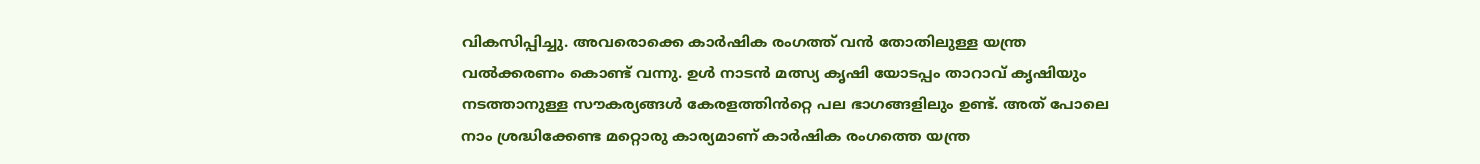വികസിപ്പിച്ചു. അവരൊക്കെ കാർഷിക രംഗത്ത് വൻ തോതിലുള്ള യന്ത്ര വൽക്കരണം കൊണ്ട് വന്നു. ഉൾ നാടൻ മത്സ്യ കൃഷി യോടപ്പം താറാവ് കൃഷിയും നടത്താനുള്ള സൗകര്യങ്ങൾ കേരളത്തിൻറ്റെ പല ഭാഗങ്ങളിലും ഉണ്ട്. അത് പോലെ നാം ശ്രദ്ധിക്കേണ്ട മറ്റൊരു കാര്യമാണ് കാർഷിക രംഗത്തെ യന്ത്ര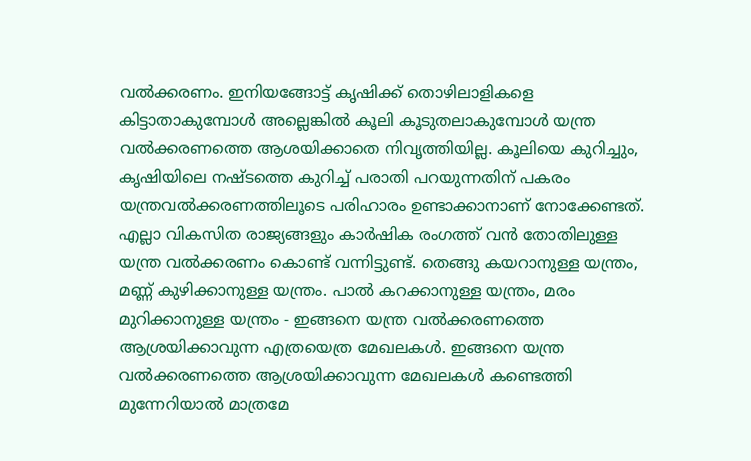വൽക്കരണം. ഇനിയങ്ങോട്ട് കൃഷിക്ക് തൊഴിലാളികളെ കിട്ടാതാകുമ്പോൾ അല്ലെങ്കിൽ കൂലി കൂടുതലാകുമ്പോൾ യന്ത്ര വൽക്കരണത്തെ ആശയിക്കാതെ നിവൃത്തിയില്ല. കൂലിയെ കുറിച്ചും, കൃഷിയിലെ നഷ്ടത്തെ കുറിച്ച് പരാതി പറയുന്നതിന് പകരം യന്ത്രവൽക്കരണത്തിലൂടെ പരിഹാരം ഉണ്ടാക്കാനാണ് നോക്കേണ്ടത്. എല്ലാ വികസിത രാജ്യങ്ങളും കാർഷിക രംഗത്ത് വൻ തോതിലുള്ള യന്ത്ര വൽക്കരണം കൊണ്ട് വന്നിട്ടുണ്ട്. തെങ്ങു കയറാനുള്ള യന്ത്രം, മണ്ണ് കുഴിക്കാനുള്ള യന്ത്രം. പാൽ കറക്കാനുള്ള യന്ത്രം, മരം മുറിക്കാനുള്ള യന്ത്രം - ഇങ്ങനെ യന്ത്ര വൽക്കരണത്തെ ആശ്രയിക്കാവുന്ന എത്രയെത്ര മേഖലകൾ. ഇങ്ങനെ യന്ത്ര വൽക്കരണത്തെ ആശ്രയിക്കാവുന്ന മേഖലകൾ കണ്ടെത്തി മുന്നേറിയാൽ മാത്രമേ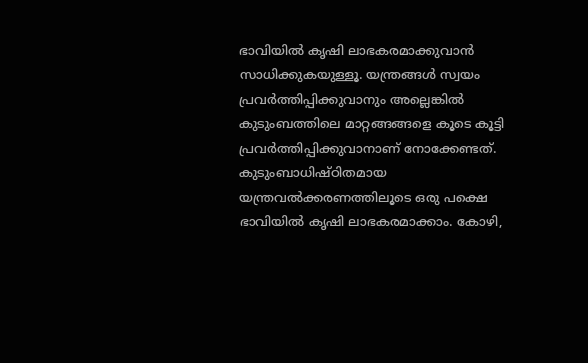ഭാവിയിൽ കൃഷി ലാഭകരമാക്കുവാൻ സാധിക്കുകയുള്ളൂ. യന്ത്രങ്ങൾ സ്വയം പ്രവർത്തിപ്പിക്കുവാനും അല്ലെങ്കിൽ കുടുംബത്തിലെ മാറ്റങ്ങങ്ങളെ കൂടെ കൂട്ടി പ്രവർത്തിപ്പിക്കുവാനാണ് നോക്കേണ്ടത്. കുടുംബാധിഷ്ഠിതമായ യന്ത്രവൽക്കരണത്തിലൂടെ ഒരു പക്ഷെ ഭാവിയിൽ കൃഷി ലാഭകരമാക്കാം. കോഴി,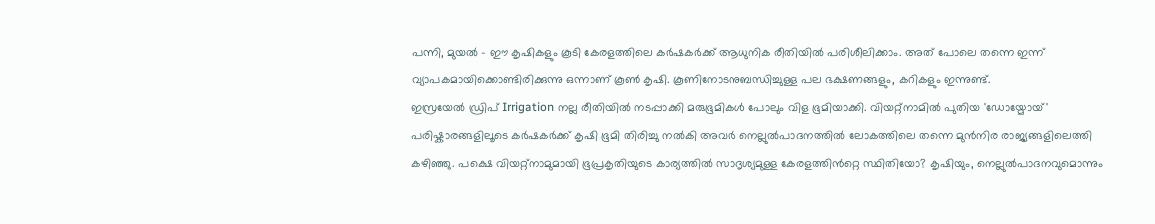പന്നി, മുയൽ - ഈ കൃഷികളും കൂടി കേരളത്തിലെ കർഷകർക്ക് ആധുനിക രീതിയിൽ പരിശീലിക്കാം. അത് പോലെ തന്നെ ഇന്ന് വ്യാപകമായിക്കൊണ്ടിരിക്കുന്നു ഒന്നാണ് കൂൺ കൃഷി. കൂണിനോടനുബന്ധിച്ചുള്ള പല ഭക്ഷണങ്ങളും, കറികളും ഇന്നുണ്ട്.
ഇസ്രയേൽ ഡ്രിപ് Irrigation നല്ല രീതിയിൽ നടപ്പാക്കി മരുഭൂമികൾ പോലും വിള ഭൂമിയാക്കി. വിയറ്റ്നാമിൽ പുതിയ 'ഡോയ്മോയ്' പരിഷ്കാരങ്ങളിലൂടെ കർഷകർക്ക് കൃഷി ഭൂമി തിരിച്ചു നൽകി അവർ നെല്ലുൽപാദനത്തിൽ ലോകത്തിലെ തന്നെ മുൻനിര രാജ്യങ്ങളിലെത്തി കഴിഞ്ഞു. പക്ഷെ വിയറ്റ്നാമുമായി ഭൂപ്രകൃതിയുടെ കാര്യത്തിൽ സാദൃശ്യമുള്ള കേരളത്തിൻറ്റെ സ്ഥിതിയോ? കൃഷിയും, നെല്ലുൽപാദനവുമൊന്നും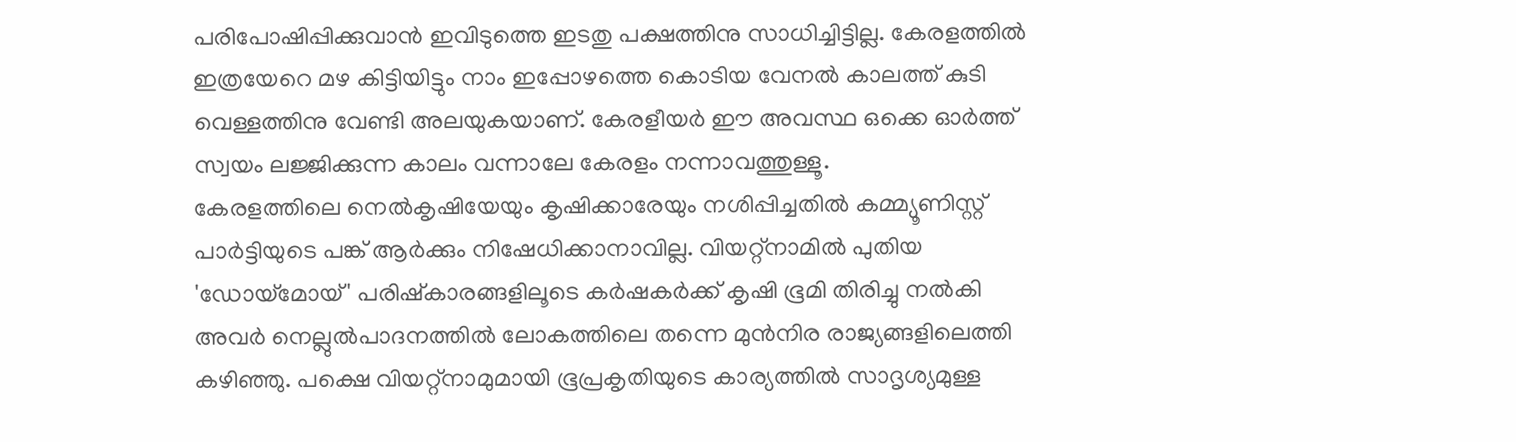പരിപോഷിപ്പിക്കുവാൻ ഇവിടുത്തെ ഇടതു പക്ഷത്തിനു സാധിച്ചിട്ടില്ല. കേരളത്തിൽ ഇത്രയേറെ മഴ കിട്ടിയിട്ടും നാം ഇപ്പോഴത്തെ കൊടിയ വേനൽ കാലത്ത് കുടി വെള്ളത്തിനു വേണ്ടി അലയുകയാണ്. കേരളീയർ ഈ അവസ്ഥ ഒക്കെ ഓർത്ത് സ്വയം ലജ്ജിക്കുന്ന കാലം വന്നാലേ കേരളം നന്നാവത്തുള്ളൂ.
കേരളത്തിലെ നെൽകൃഷിയേയും കൃഷിക്കാരേയും നശിപ്പിച്ചതിൽ കമ്മ്യൂണിസ്റ്റ് പാർട്ടിയുടെ പങ്ക് ആർക്കും നിഷേധിക്കാനാവില്ല. വിയറ്റ്നാമിൽ പുതിയ 'ഡോയ്മോയ്' പരിഷ്കാരങ്ങളിലൂടെ കർഷകർക്ക് കൃഷി ഭൂമി തിരിച്ചു നൽകി അവർ നെല്ലുൽപാദനത്തിൽ ലോകത്തിലെ തന്നെ മുൻനിര രാജ്യങ്ങളിലെത്തി കഴിഞ്ഞു. പക്ഷെ വിയറ്റ്നാമുമായി ഭൂപ്രകൃതിയുടെ കാര്യത്തിൽ സാദൃശ്യമുള്ള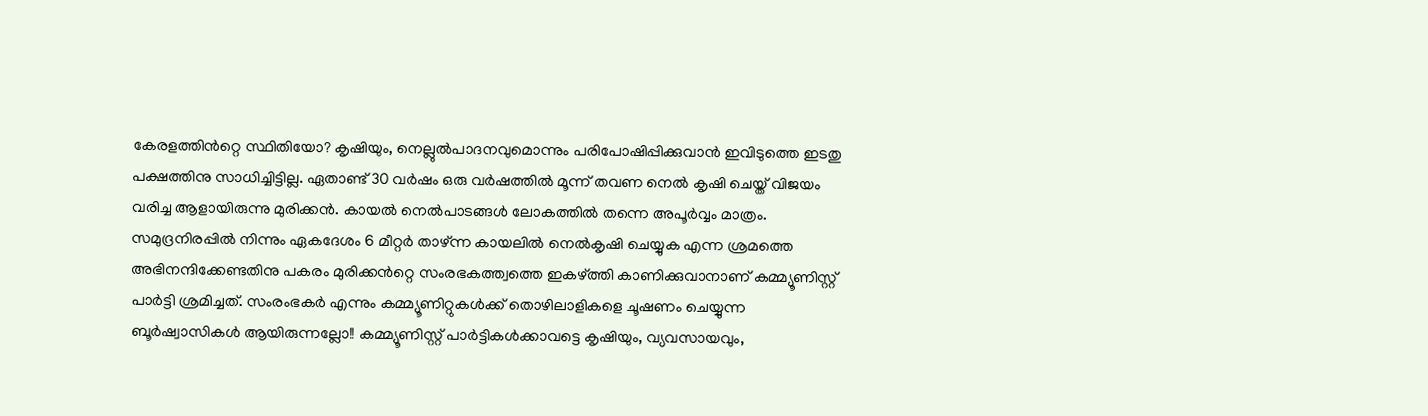കേരളത്തിൻറ്റെ സ്ഥിതിയോ? കൃഷിയും, നെല്ലുൽപാദനവുമൊന്നും പരിപോഷിപ്പിക്കുവാൻ ഇവിടുത്തെ ഇടതു പക്ഷത്തിനു സാധിച്ചിട്ടില്ല. ഏതാണ്ട് 30 വർഷം ഒരു വർഷത്തിൽ മൂന്ന് തവണ നെൽ കൃഷി ചെയ്ത് വിജയം വരിച്ച ആളായിരുന്നു മുരിക്കൻ. കായൽ നെൽപാടങ്ങൾ ലോകത്തിൽ തന്നെ അപൂർവ്വം മാത്രം. സമുദ്രനിരപ്പിൽ നിന്നും ഏകദേശം 6 മീറ്റർ താഴ്ന്ന കായലിൽ നെൽകൃഷി ചെയ്യുക എന്ന ശ്രമത്തെ അഭിനന്ദിക്കേണ്ടതിനു പകരം മുരിക്കൻറ്റെ സംരഭകത്ത്വത്തെ ഇകഴ്ത്തി കാണിക്കുവാനാണ് കമ്മ്യൂണിസ്റ്റ് പാർട്ടി ശ്രമിച്ചത്. സംരംഭകർ എന്നും കമ്മ്യൂണിറ്റുകൾക്ക് തൊഴിലാളികളെ ചൂഷണം ചെയ്യുന്ന ബൂർഷ്വാസികൾ ആയിരുന്നല്ലോ!! കമ്മ്യൂണിസ്റ്റ് പാർട്ടികൾക്കാവട്ടെ കൃഷിയും, വ്യവസായവും,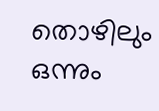തൊഴിലും ഒന്നും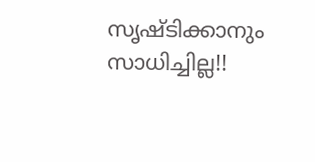സൃഷ്ടിക്കാനും സാധിച്ചില്ല!!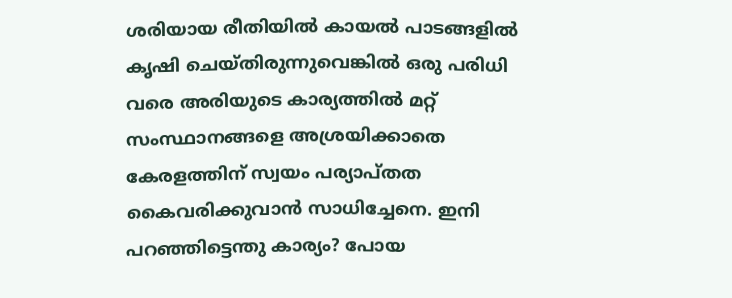ശരിയായ രീതിയിൽ കായൽ പാടങ്ങളിൽ കൃഷി ചെയ്തിരുന്നുവെങ്കിൽ ഒരു പരിധി വരെ അരിയുടെ കാര്യത്തിൽ മറ്റ് സംസ്ഥാനങ്ങളെ അശ്രയിക്കാതെ കേരളത്തിന് സ്വയം പര്യാപ്തത കൈവരിക്കുവാൻ സാധിച്ചേനെ. ഇനി പറഞ്ഞിട്ടെന്തു കാര്യം? പോയ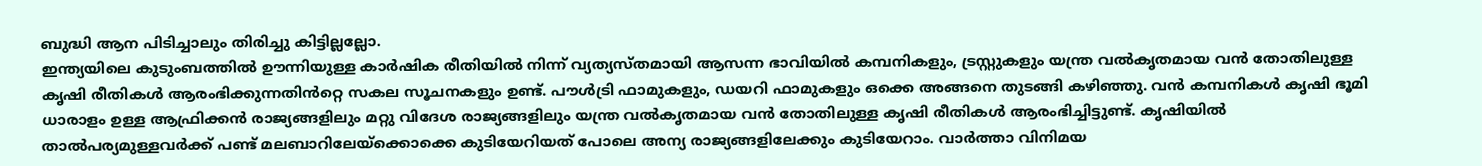ബുദ്ധി ആന പിടിച്ചാലും തിരിച്ചു കിട്ടില്ലല്ലോ.
ഇന്ത്യയിലെ കുടുംബത്തിൽ ഊന്നിയുള്ള കാർഷിക രീതിയിൽ നിന്ന് വ്യത്യസ്തമായി ആസന്ന ഭാവിയിൽ കമ്പനികളും, ട്രസ്റ്റുകളും യന്ത്ര വൽകൃതമായ വൻ തോതിലുള്ള കൃഷി രീതികൾ ആരംഭിക്കുന്നതിൻറ്റെ സകല സൂചനകളും ഉണ്ട്. പൗൾട്രി ഫാമുകളും, ഡയറി ഫാമുകളും ഒക്കെ അങ്ങനെ തുടങ്ങി കഴിഞ്ഞു. വൻ കമ്പനികൾ കൃഷി ഭൂമി ധാരാളം ഉള്ള ആഫ്രിക്കൻ രാജ്യങ്ങളിലും മറ്റു വിദേശ രാജ്യങ്ങളിലും യന്ത്ര വൽകൃതമായ വൻ തോതിലുള്ള കൃഷി രീതികൾ ആരംഭിച്ചിട്ടുണ്ട്. കൃഷിയിൽ താൽപര്യമുള്ളവർക്ക് പണ്ട് മലബാറിലേയ്ക്കൊക്കെ കുടിയേറിയത് പോലെ അന്യ രാജ്യങ്ങളിലേക്കും കുടിയേറാം. വാർത്താ വിനിമയ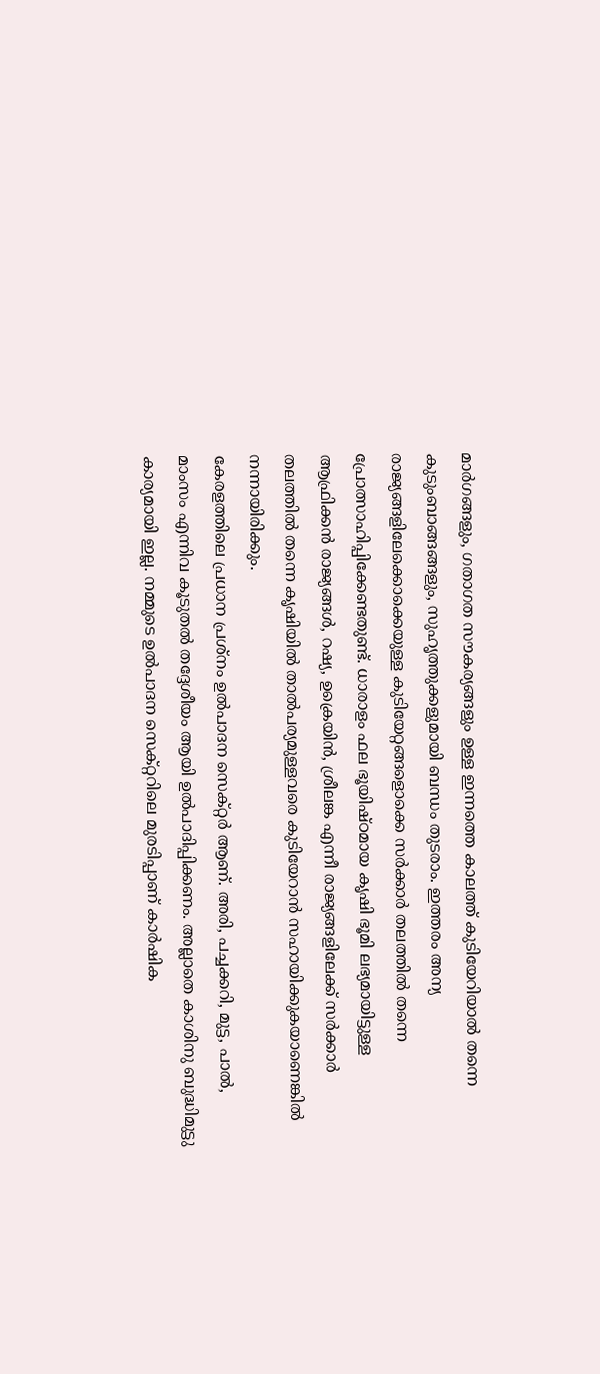മാർഗങ്ങളും, ഗതാഗത സൗകര്യങ്ങളും ഉള്ള ഇന്നത്തെ കാലത്ത് കുടിയേറിയാൽ തന്നെ കുടുംബാങ്ങങ്ങളും, സുഹൃത്തുക്കളുമായി ബന്ധം തുടരാം. ഇത്തരം അന്യ രാജ്യങ്ങളിലേക്കൊക്കെയുള്ള കുടിയേറ്റങ്ങളൊക്കെ സർക്കാർ തലത്തിൽ തന്നെ പ്രോത്സാഹിപ്പിക്കേണ്ടതുണ്ട്. ധാരാളം ഫല ഭൂയിഷ്ഠമായ കൃഷി ഭൂമി ലഭ്യമായിട്ടുള്ള ആഫ്രിക്കൻ രാജ്യങ്ങൾ, റഷ്യ, ഉക്രെയിൻ, ശ്രീലങ്ക എന്നീ രാജ്യങ്ങളിലേക്ക് സർക്കാർ തലത്തിൽ തന്നെ കൃഷിയിൽ താൽപര്യമുള്ളവരെ കുടിയേറാൻ സഹായിക്കുകയാണെങ്കിൽ നന്നായിരിക്കും.
കേരളത്തിലെ പ്രധാന പ്രശ്നം ഉൽപാദന സെക്റ്റർ ആണ്. അരി, പച്ചക്കറി, മുട്ട, പാൽ, മാംസം എന്നിവ കൂടുതൽ തദ്ദേശീയം ആയി ഉൽപാദിപ്പിക്കണം. അല്ലാതെ കാശിനു ബുദ്ധിമുട്ടു കാര്യമായി ഇല്ല. നമ്മുടെ ഉൽപാദന സെക്റ്ററിലെ മുരടിപ്പാണ് കാർഷിക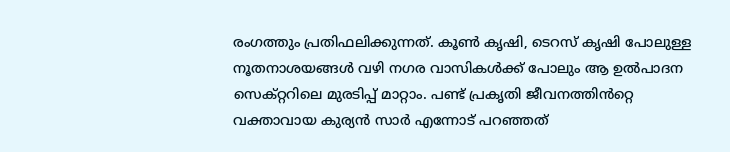രംഗത്തും പ്രതിഫലിക്കുന്നത്. കൂൺ കൃഷി, ടെറസ് കൃഷി പോലുള്ള നൂതനാശയങ്ങൾ വഴി നഗര വാസികൾക്ക് പോലും ആ ഉൽപാദന സെക്റ്ററിലെ മുരടിപ്പ് മാറ്റാം. പണ്ട് പ്രകൃതി ജീവനത്തിൻറ്റെ വക്താവായ കുര്യൻ സാർ എന്നോട് പറഞ്ഞത്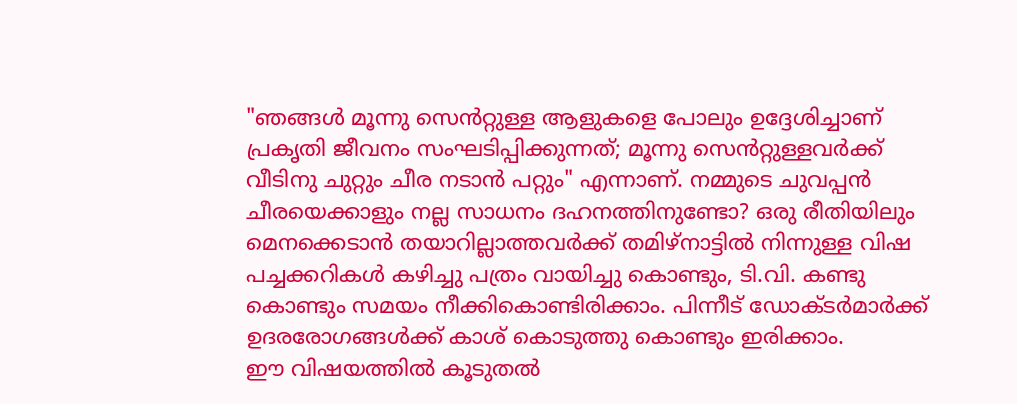"ഞങ്ങൾ മൂന്നു സെൻറ്റുള്ള ആളുകളെ പോലും ഉദ്ദേശിച്ചാണ് പ്രകൃതി ജീവനം സംഘടിപ്പിക്കുന്നത്; മൂന്നു സെൻറ്റുള്ളവർക്ക് വീടിനു ചുറ്റും ചീര നടാൻ പറ്റും" എന്നാണ്. നമ്മുടെ ചുവപ്പൻ ചീരയെക്കാളും നല്ല സാധനം ദഹനത്തിനുണ്ടോ? ഒരു രീതിയിലും മെനക്കെടാൻ തയാറില്ലാത്തവർക്ക് തമിഴ്നാട്ടിൽ നിന്നുള്ള വിഷ പച്ചക്കറികൾ കഴിച്ചു പത്രം വായിച്ചു കൊണ്ടും, ടി.വി. കണ്ടു കൊണ്ടും സമയം നീക്കികൊണ്ടിരിക്കാം. പിന്നീട് ഡോക്ടർമാർക്ക് ഉദരരോഗങ്ങൾക്ക് കാശ് കൊടുത്തു കൊണ്ടും ഇരിക്കാം.
ഈ വിഷയത്തിൽ കൂടുതൽ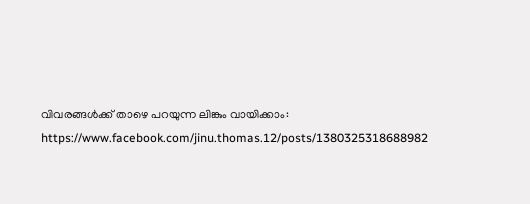വിവരങ്ങൾക്ക് താഴെ പറയുന്ന ലിങ്കും വായിക്കാം:
https://www.facebook.com/jinu.thomas.12/posts/1380325318688982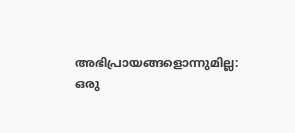അഭിപ്രായങ്ങളൊന്നുമില്ല:
ഒരു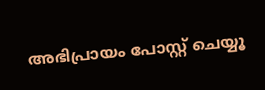അഭിപ്രായം പോസ്റ്റ് ചെയ്യൂ